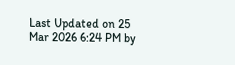Last Updated on 25 Mar 2026 6:24 PM by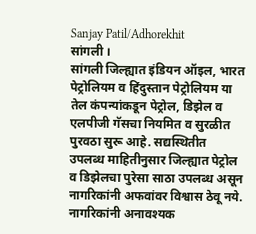Sanjay Patil/Adhorekhit
सांगली ।
सांगली जिल्ह्यात इंडियन ऑइल, भारत पेट्रोलियम व हिंदुस्तान पेट्रोलियम या तेल कंपन्यांकडून पेट्रोल, डिझेल व एलपीजी गॅसचा नियमित व सुरळीत पुरवठा सुरू आहे. सद्यस्थितीत उपलब्ध माहितीनुसार जिल्ह्यात पेट्रोल व डिझेलचा पुरेसा साठा उपलब्ध असून नागरिकांनी अफवांवर विश्वास ठेवू नये. नागरिकांनी अनावश्यक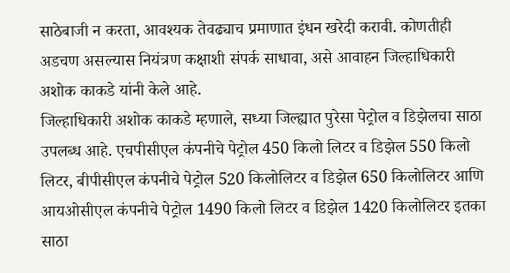साठेबाजी न करता, आवश्यक तेवढ्याच प्रमाणात इंधन खरेदी करावी. कोणतीही अडचण असल्यास नियंत्रण कक्षाशी संपर्क साधावा, असे आवाहन जिल्हाधिकारी अशोक काकडे यांनी केले आहे.
जिल्हाधिकारी अशोक काकडे म्हणाले, सध्या जिल्ह्यात पुरेसा पेट्रोल व डिझेलचा साठा उपलब्ध आहे. एचपीसीएल कंपनीचे पेट्रोल 450 किलो लिटर व डिझेल 550 किलो लिटर, बीपीसीएल कंपनीचे पेट्रोल 520 किलोलिटर व डिझेल 650 किलोलिटर आणि आयओसीएल कंपनीचे पेट्रोल 1490 किलो लिटर व डिझेल 1420 किलोलिटर इतका साठा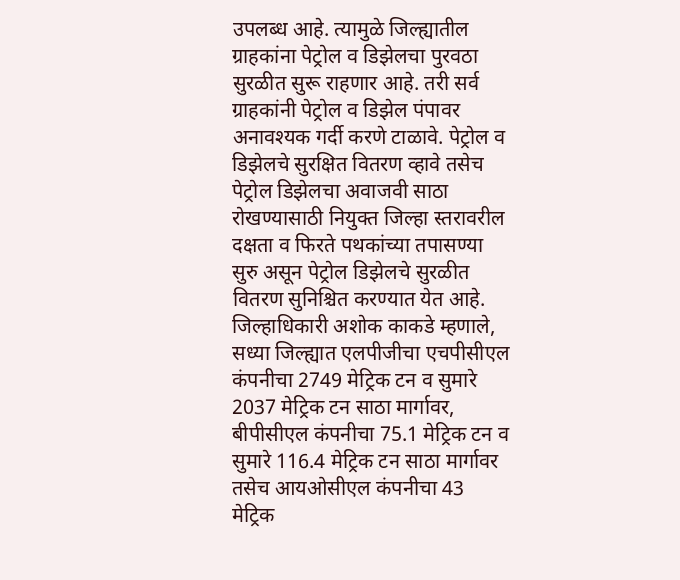उपलब्ध आहे. त्यामुळे जिल्ह्यातील ग्राहकांना पेट्रोल व डिझेलचा पुरवठा सुरळीत सुरू राहणार आहे. तरी सर्व ग्राहकांनी पेट्रोल व डिझेल पंपावर अनावश्यक गर्दी करणे टाळावे. पेट्रोल व डिझेलचे सुरक्षित वितरण व्हावे तसेच पेट्रोल डिझेलचा अवाजवी साठा रोखण्यासाठी नियुक्त जिल्हा स्तरावरील दक्षता व फिरते पथकांच्या तपासण्या सुरु असून पेट्रोल डिझेलचे सुरळीत वितरण सुनिश्चित करण्यात येत आहे.
जिल्हाधिकारी अशोक काकडे म्हणाले, सध्या जिल्ह्यात एलपीजीचा एचपीसीएल कंपनीचा 2749 मेट्रिक टन व सुमारे 2037 मेट्रिक टन साठा मार्गावर, बीपीसीएल कंपनीचा 75.1 मेट्रिक टन व सुमारे 116.4 मेट्रिक टन साठा मार्गावर तसेच आयओसीएल कंपनीचा 43 मेट्रिक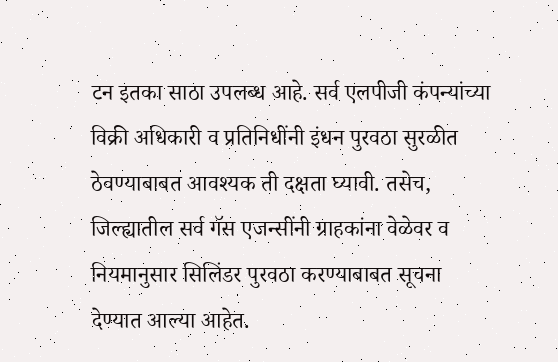टन इतका साठा उपलब्ध आहे. सर्व एलपीजी कंपन्यांच्या विक्री अधिकारी व प्रतिनिधींनी इंधन पुरवठा सुरळीत ठेवण्याबाबत आवश्यक ती दक्षता घ्यावी. तसेच, जिल्ह्यातील सर्व गॅस एजन्सींनी ग्राहकांना वेळेवर व नियमानुसार सिलिंडर पुरवठा करण्याबाबत सूचना देण्यात आल्या आहेत.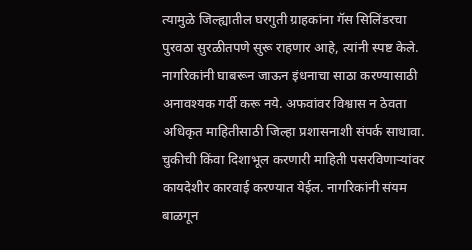त्यामुळे जिल्ह्यातील घरगुती ग्राहकांना गॅस सिलिंडरचा पुरवठा सुरळीतपणे सुरू राहणार आहे, त्यांनी स्पष्ट केले.
नागरिकांनी घाबरून जाऊन इंधनाचा साठा करण्यासाठी अनावश्यक गर्दी करू नये. अफवांवर विश्वास न ठेवता अधिकृत माहितीसाठी जिल्हा प्रशासनाशी संपर्क साधावा. चुकीची किंवा दिशाभूल करणारी माहिती पसरविणाऱ्यांवर कायदेशीर कारवाई करण्यात येईल. नागरिकांनी संयम बाळगून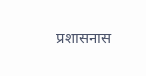प्रशासनास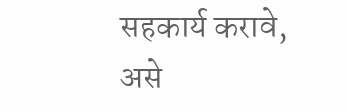सहकार्य करावे, असे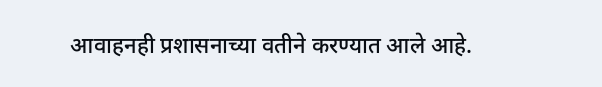आवाहनही प्रशासनाच्या वतीने करण्यात आले आहे.